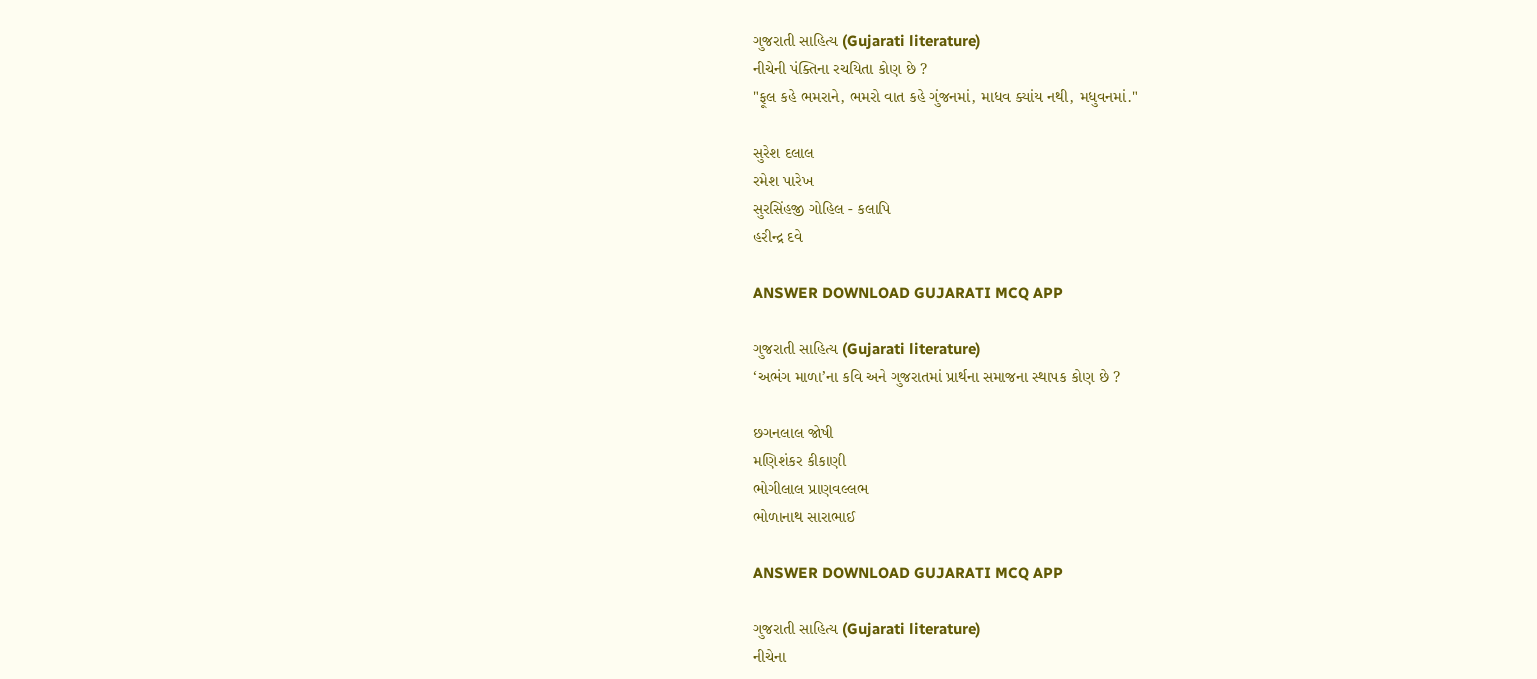ગુજરાતી સાહિત્ય (Gujarati literature)
નીચેની પંક્તિના રચયિતા કોણ છે ?
"ફૂલ કહે ભમરાને, ભમરો વાત કહે ગુંજનમાં, માધવ ક્યાંય નથી, મધુવનમાં."

સુરેશ દલાલ
રમેશ પારેખ
સુરસિંહજી ગોહિલ - કલાપિ
હરીન્દ્ર દવે

ANSWER DOWNLOAD GUJARATI MCQ APP

ગુજરાતી સાહિત્ય (Gujarati literature)
‘અભંગ માળા’ના કવિ અને ગુજરાતમાં પ્રાર્થના સમાજના સ્થાપક કોણ છે ?

છગનલાલ જોષી
મણિશંકર કીકાણી
ભોગીલાલ પ્રાણવલ્લભ
ભોળાનાથ સારાભાઈ

ANSWER DOWNLOAD GUJARATI MCQ APP

ગુજરાતી સાહિત્ય (Gujarati literature)
નીચેના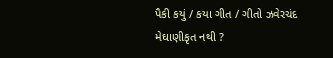પૈકી કયું / કયા ગીત / ગીતો ઝવેરચંદ મેઘાણીકૃત નથી ?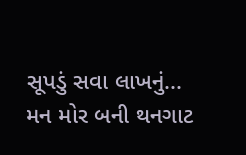સૂપડું સવા લાખનું...
મન મોર બની થનગાટ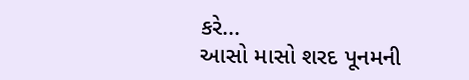કરે...
આસો માસો શરદ પૂનમની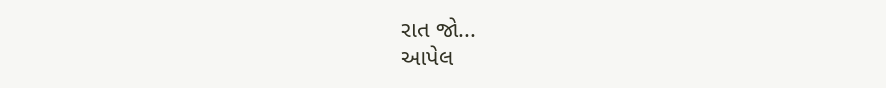રાત જો...
આપેલ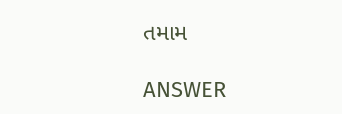તમામ

ANSWER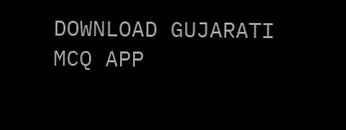DOWNLOAD GUJARATI MCQ APP